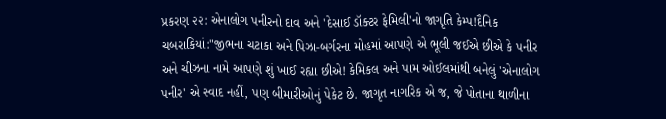પ્રકરણ ૨૨: એનાલોગ પનીરનો દાવ અને 'દેસાઈ ડૉક્ટર ફેમિલી'નો જાગૃતિ કેમ્પ!દૈનિક ચબરાકિયાં:"જીભના ચટાકા અને પિઝા-બર્ગરના મોહમાં આપણે એ ભૂલી જઈએ છીએ કે પનીર અને ચીઝના નામે આપણે શું ખાઈ રહ્યા છીએ! કેમિકલ અને પામ ઓઈલમાંથી બનેલું 'એનાલોગ પનીર' એ સ્વાદ નહીં, પણ બીમારીઓનું પેકેટ છે. જાગૃત નાગરિક એ જ, જે પોતાના થાળીના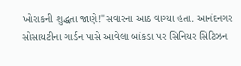ખોરાકની શુદ્ધતા જાણે!"સવારના આઠ વાગ્યા હતા. આનંદનગર સોસાયટીના ગાર્ડન પાસે આવેલા બાંકડા પર સિનિયર સિટિઝન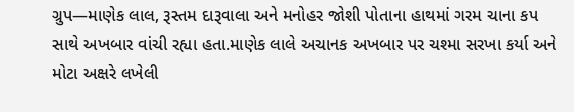ગ્રુપ—માણેક લાલ, રૂસ્તમ દારૂવાલા અને મનોહર જોશી પોતાના હાથમાં ગરમ ચાના કપ સાથે અખબાર વાંચી રહ્યા હતા.માણેક લાલે અચાનક અખબાર પર ચશ્મા સરખા કર્યા અને મોટા અક્ષરે લખેલી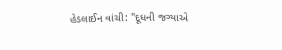હેડલાઈન વાંચી: "દૂધની જગ્યાએ